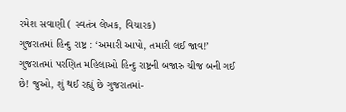રમેશ સવાણી ( સ્વતંત્ર લેખક, વિચારક)
ગુજરાતમાં હિન્દુ રાષ્ટ્ર : ‘અમારી આપો, તમારી લઈ જાવ!’
ગુજરાતમાં પરણિત મહિલાઓ હિન્દુ રાષ્ટ્રની બજારુ ચીજ બની ગઈ છે! જુઓ, શું થઈ રહ્યું છે ગુજરાતમાં-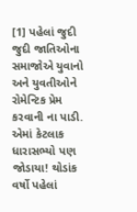[1] પહેલાં જુદી જુદી જાતિઓના સમાજોએ યુવાનો અને યુવતીઓને રોમેન્ટિક પ્રેમ કરવાની ના પાડી. એમાં કેટલાક ધારાસભ્યો પણ જોડાયા! થોડાંક વર્ષો પહેલાં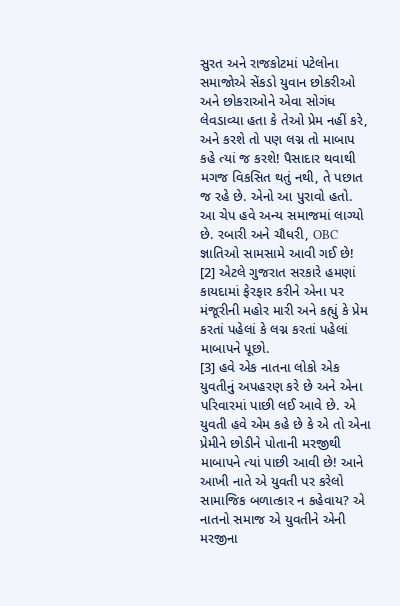સુરત અને રાજકોટમાં પટેલોના સમાજોએ સેંકડો યુવાન છોકરીઓ અને છોકરાઓને એવા સોગંધ લેવડાવ્યા હતા કે તેઓ પ્રેમ નહીં કરે, અને કરશે તો પણ લગ્ન તો માબાપ કહે ત્યાં જ કરશે! પૈસાદાર થવાથી મગજ વિકસિત થતું નથી, તે પછાત જ રહે છે. એનો આ પુરાવો હતો. આ ચેપ હવે અન્ય સમાજમાં લાગ્યો છે. રબારી અને ચૌધરી, OBC જ્ઞાતિઓ સામસામે આવી ગઈ છે!
[2] એટલે ગુજરાત સરકારે હમણાં કાયદામાં ફેરફાર કરીને એના પર મંજૂરીની મહોર મારી અને કહ્યું કે પ્રેમ કરતાં પહેલાં કે લગ્ન કરતાં પહેલાં માબાપને પૂછો.
[3] હવે એક નાતના લોકો એક યુવતીનું અપહરણ કરે છે અને એના પરિવારમાં પાછી લઈ આવે છે. એ યુવતી હવે એમ કહે છે કે એ તો એના પ્રેમીને છોડીને પોતાની મરજીથી માબાપને ત્યાં પાછી આવી છે! આને આખી નાતે એ યુવતી પર કરેલો સામાજિક બળાત્કાર ન કહેવાય? એ નાતનો સમાજ એ યુવતીને એની મરજીના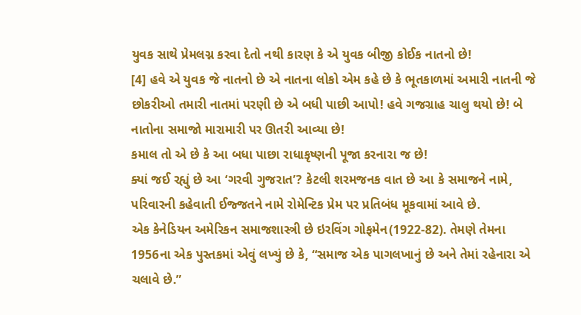યુવક સાથે પ્રેમલગ્ન કરવા દેતો નથી કારણ કે એ યુવક બીજી કોઈક નાતનો છે!
[4] હવે એ યુવક જે નાતનો છે એ નાતના લોકો એમ કહે છે કે ભૂતકાળમાં અમારી નાતની જે છોકરીઓ તમારી નાતમાં પરણી છે એ બધી પાછી આપો! હવે ગજગ્રાહ ચાલુ થયો છે! બે નાતોના સમાજો મારામારી પર ઊતરી આવ્યા છે!
કમાલ તો એ છે કે આ બધા પાછા રાધાકૃષ્ણની પૂજા કરનારા જ છે!
ક્યાં જઈ રહ્યું છે આ ‘ગરવી ગુજરાત’? કેટલી શરમજનક વાત છે આ કે સમાજને નામે, પરિવારની કહેવાતી ઈજ્જતને નામે રોમેન્ટિક પ્રેમ પર પ્રતિબંધ મૂકવામાં આવે છે.
એક કેનેડિયન અમેરિકન સમાજશાસ્ત્રી છે ઇરવિંગ ગોફમેન(1922-82). તેમણે તેમના 1956ના એક પુસ્તકમાં એવું લખ્યું છે કે, “સમાજ એક પાગલખાનું છે અને તેમાં રહેનારા એ ચલાવે છે.”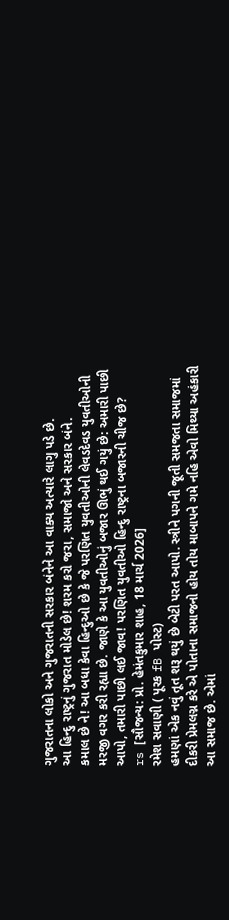ગુજરાતના લોકો અને ગુજરાતની સરકાર બંનેને આ વાક્ય અત્યારે લાગુ પડે છે.
આ હિન્દુ રાષ્ટ્રનું ગુજરાત મોડેલ છે! શરમ કરો જરા, સમાજો અને સરકાર બંને.
કમાલ છે ને! આ બધા કેવા હિન્દુઓ છે કે જે પરણિત યુવતીઓની લેવડદેવડ યુવતીઓની મરજી વગર કરી રહ્યા છે. જાણે કે આ યુવતીઓનું બજાર ઊભું થઈ ગયું છે: અમારી પાછી આપો, તમારી પાછી લઈ જાવ! પરણિત યુવતીઓ હિન્દુ રાષ્ટ્રના બજારની ચીજ છે?
rs [સૌજન્ય: પ્રો. હેમંતકુમાર શાહ, 18 માર્ચ 2026]
રમેશ સવાણી ( પૂરક fB પોસ્ટ)
હમણાં એક નવું તૂત શરૂ થયું છે બેટી પરત આપો. સ્ત્રીને પગની જૂતી સમજતા સમાજમાં દીકરી પ્રેમલગ્ન કરે એ પોતાના સમાજનો હોય તોય માબાપને ગમે નહિ એવો મિથ્યા અહંકારી આ સમાજ છે. એમાં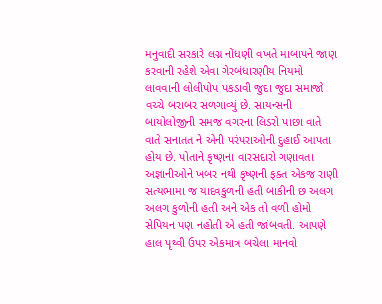મનુવાદી સરકારે લગ્ન નોંધણી વખતે માબાપને જાણ કરવાની રહેશે એવા ગેરબંધારણીય નિયમો લાવવાની લોલીપોપ પકડાવી જુદા જુદા સમાજો વચ્ચે બરાબર સળગાવ્યું છે. સાયન્સની બાયોલોજીની સમજ વગરના લિડરો પાછા વાતે વાતે સનાતત ને એની પરંપરાઓની દુહાઈ આપતા હોય છે. પોતાને કૃષ્ણના વારસદારો ગણાવતા અજ્ઞાનીઓને ખબર નથી કૃષ્ણની ફક્ત એકજ રાણી સત્યભામા જ યાદવકુળની હતી બાકીની છ અલગ અલગ કુળોની હતી અને એક તો વળી હોમો સેપિયન પણ નહોતી એ હતી જાંબવતી. આપણે હાલ પૃથ્વી ઉપર એકમાત્ર બચેલા માનવો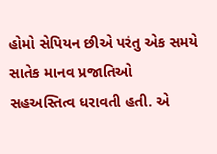હોમો સેપિયન છીએ પરંતુ એક સમયે સાતેક માનવ પ્રજાતિઓ સહઅસ્તિત્વ ધરાવતી હતી. એ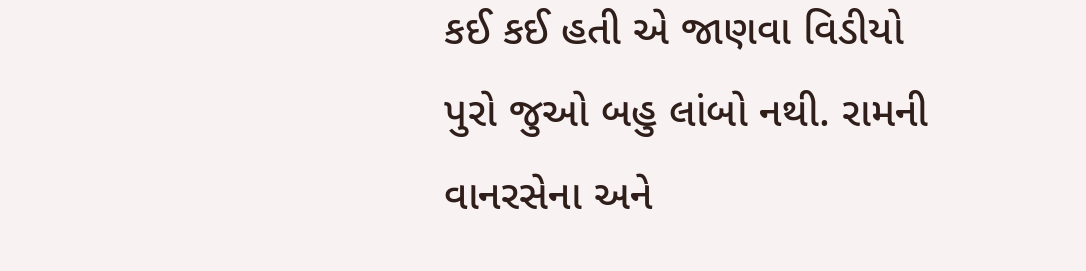કઈ કઈ હતી એ જાણવા વિડીયો પુરો જુઓ બહુ લાંબો નથી. રામની વાનરસેના અને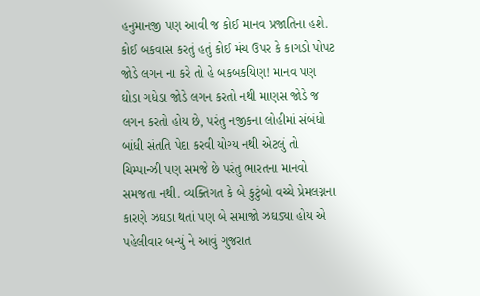હનુમાનજી પણ આવી જ કોઈ માનવ પ્રજાતિના હશે. કોઈ બકવાસ કરતું હતું કોઈ મંચ ઉપર કે કાગડો પોપટ જોડે લગન ના કરે તો હે બકબકયિણ! માનવ પણ ઘોડા ગધેડા જોડે લગન કરતો નથી માણસ જોડે જ લગન કરતો હોય છે, પરંતુ નજીકના લોહીમાં સંબંધો બાંધી સંતતિ પેદા કરવી યોગ્ય નથી એટલું તો ચિમ્પાન્ઝી પણ સમજે છે પરંતુ ભારતના માનવો સમજતા નથી. વ્યક્તિગત કે બે કુટુંબો વચ્ચે પ્રેમલગ્નના કારણે ઝઘડા થતાં પણ બે સમાજો ઝઘડ્યા હોય એ પહેલીવાર બન્યું ને આવું ગુજરાત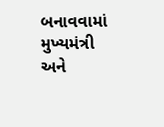બનાવવામાં મુખ્યમંત્રી અને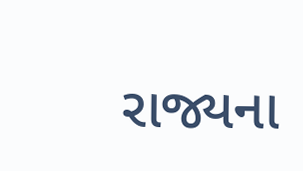રાજ્યના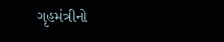ગૃહમંત્રીનો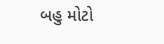બહુ મોટો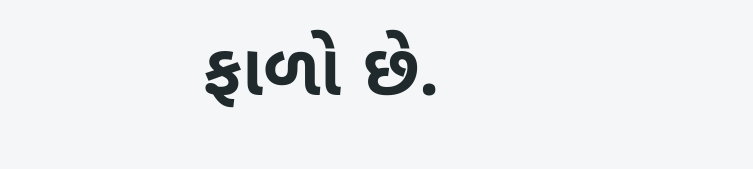ફાળો છે.